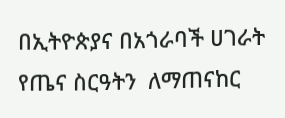በኢትዮጵያና በአጎራባች ሀገራት የጤና ስርዓትን  ለማጠናከር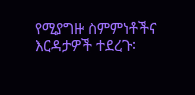የሚያግዙ ስምምነቶችና እርዳታዎች ተደረጉ፡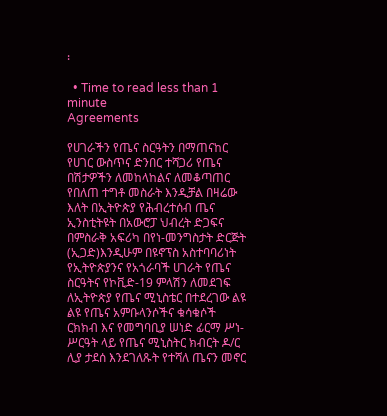፡

  • Time to read less than 1 minute
Agreements

የሀገራችን የጤና ስርዓትን በማጠናከር የሀገር ውስጥና ድንበር ተሻጋሪ የጤና በሽታዎችን ለመከላከልና ለመቆጣጠር የበለጠ ተግቶ መስራት እንዲቻል በዛሬው እለት በኢትዮጵያ የሕብረተሰብ ጤና ኢንስቲትዩት በአውሮፓ ህብረት ድጋፍና በምስራቅ አፍሪካ በየነ-መንግስታት ድርጅት (ኢጋድ)እንዲሁም በዩኖፕስ አስተባባሪነት የኢትዮጵያንና የአጎራባች ሀገራት የጤና ስርዓትና የኮቪድ-19 ምላሽን ለመደገፍ ለኢትዮጵያ የጤና ሚኒስቴር በተደረገው ልዩ ልዩ የጤና አምቡላንሶችና ቁሳቁሶች ርክክብ እና የመግባቢያ ሠነድ ፊርማ ሥነ-ሥርዓት ላይ የጤና ሚኒስትር ክብርት ዶ/ር ሊያ ታደሰ እንደገለጹት የተሻለ ጤናን መኖር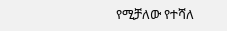የሚቻለው የተሻለ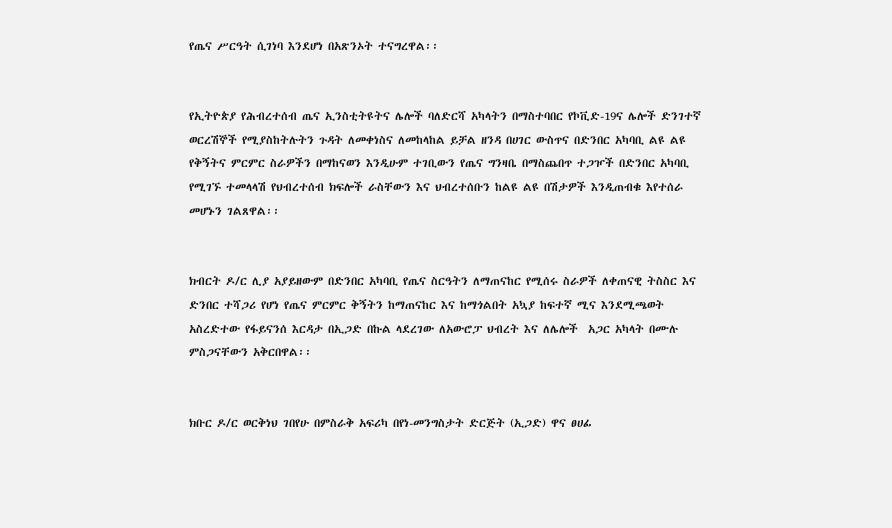የጤና ሥርዓት ሲገነባ እንደሆነ በአጽንኦት ተናግረዋል፡፡


የኢትዮጵያ የሕብረተሰብ ጤና ኢንስቲትዩትና ሌሎች ባለድርሻ አካላትን በማስተባበር የኮቪድ-19ና ሌሎች ድንገተኛ ወርረሽኞች የሚያስከትሉትን ጉዳት ለመቀነስና ለመከላከል ይቻል ዘንዳ በሀገር ውስጥና በድንበር አካባቢ ልዩ ልዩ የቅኝትና ምርምር ስራዎችን በማከናወን እንዲሁም ተገቢውን የጤና ግንዛቤ በማስጨበጥ ተጋዦች በድንበር አካባቢ የሚገኙ ተመላላሽ የህብረተሰብ ክፍሎች ራስቸውን እና ህብረተሰቡን ከልዩ ልዩ በሽታዎች እንዲጠብቁ እየተሰራ  መሆኑን ገልጸዋል፡፡


ክብርት ዶ/ር ሊያ አያይዘውም በድንበር አካባቢ የጤና ስርዓትን ለማጠናከር የሚሰሩ ስራዎች ለቀጠናዊ ትስስር እና ድንበር ተሻጋሪ የሆነ የጤና ምርምር ቅኝትን ከማጠናከር እና ከማጎልበት አኳያ ከፍተኛ ሚና እንደሚጫወት አስረድተው የፋይናንሰ እርዳታ በኢጋድ በኩል ላደረገው ለአውሮፓ ህብረት እና ለሌሎች  አጋር አካላት በሙሉ ምስጋናቸውን አቅርበዋል፡፡


ክቡር ዶ/ር ወርቅነህ ገበየሁ በምስራቅ አፍሪካ በየነ-መንግስታት ድርጅት (ኢጋድ) ዋና ፀሀፊ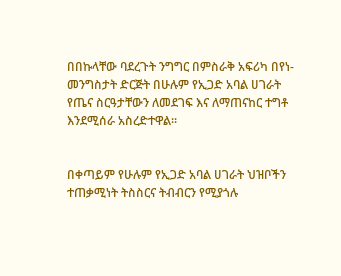በበኩላቸው ባደረጉት ንግግር በምስራቅ አፍሪካ በየነ-መንግስታት ድርጅት በሁሉም የኢጋድ አባል ሀገራት የጤና ስርዓታቸውን ለመደገፍ እና ለማጠናከር ተግቶ እንደሚሰራ አስረድተዋል፡፡


በቀጣይም የሁሉም የኢጋድ አባል ሀገራት ህዝቦችን ተጠቃሚነት ትስስርና ትብብርን የሚያጎሉ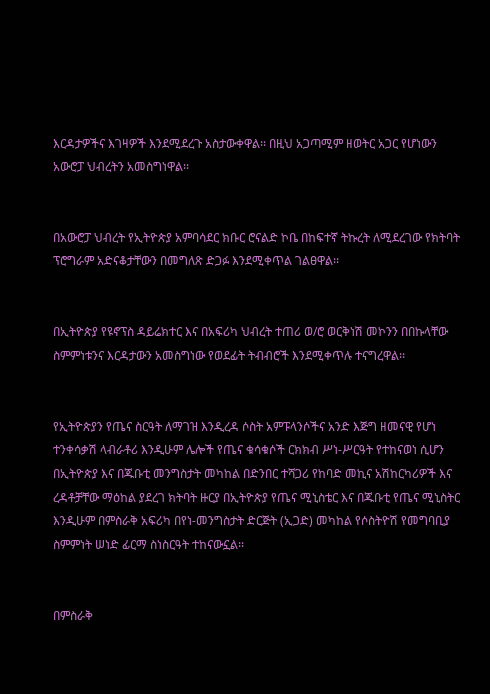እርዳታዎችና እገዛዎች እንደሚደረጉ አስታውቀዋል፡፡ በዚህ አጋጣሚም ዘወትር አጋር የሆነውን አውሮፓ ህብረትን አመስግነዋል፡፡


በአውሮፓ ህብረት የኢትዮጵያ አምባሳደር ክቡር ሮናልድ ኮቤ በከፍተኛ ትኩረት ለሚደረገው የክትባት ፕሮግራም አድናቆታቸውን በመግለጽ ድጋፉ እንደሚቀጥል ገልፀዋል፡፡


በኢትዮጵያ የዩኖፕስ ዳይሬክተር እና በአፍሪካ ህብረት ተጠሪ ወ/ሮ ወርቅነሽ መኮንን በበኩላቸው ስምምነቱንና እርዳታውን አመስግነው የወደፊት ትብብሮች እንደሚቀጥሉ ተናግረዋል፡፡


የኢትዮጵያን የጤና ስርዓት ለማገዝ እንዲረዳ ሶስት አምፑላንሶችና አንድ እጅግ ዘመናዊ የሆነ ተንቀሳቃሽ ላብራቶሪ እንዲሁም ሌሎች የጤና ቁሳቁሶች ርክክብ ሥነ-ሥርዓት የተከናወነ ሲሆን በኢትዮጵያ እና በጁቡቲ መንግስታት መካከል በድንበር ተሻጋሪ የከባድ መኪና አሽከርካሪዎች እና ረዳቶቻቸው ማዕከል ያደረገ ክትባት ዙርያ በኢትዮጵያ የጤና ሚኒስቴር እና በጁቡቲ የጤና ሚኒስትር እንዲሁም በምስራቅ አፍሪካ በየነ-መንግስታት ድርጅት (ኢጋድ) መካከል የሶስትዮሽ የመግባቢያ ስምምነት ሠነድ ፊርማ ስነስርዓት ተከናውኗል፡፡


በምስራቅ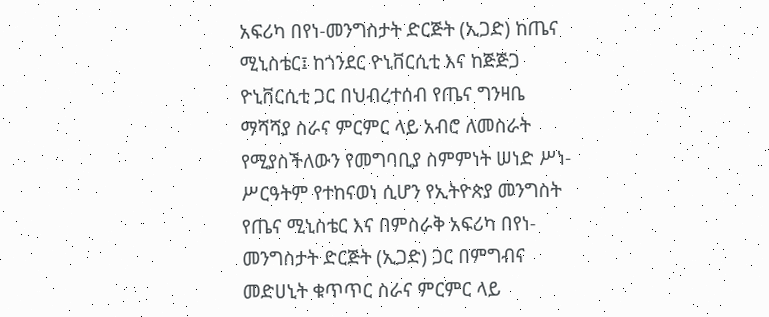አፍሪካ በየነ-መንግስታት ድርጅት (ኢጋድ) ከጤና ሚኒስቴር፤ ከጎንደር ዮኒቨርሲቲ እና ከጅጅጋ ዮኒቨርሲቲ ጋር በህብረተሰብ የጤና ግንዛቤ ማሻሻያ ስራና ምርምር ላይ አብሮ ለመስራት የሚያስችለውን የመግባቢያ ስምምነት ሠነድ ሥነ-ሥርዓትም የተከናወነ ሲሆን የኢትዮጵያ መንግስት የጤና ሚኒስቴር እና በምስራቅ አፍሪካ በየነ-መንግስታት ድርጅት (ኢጋድ) ጋር በምግብና መድሀኒት ቁጥጥር ስራና ምርምር ላይ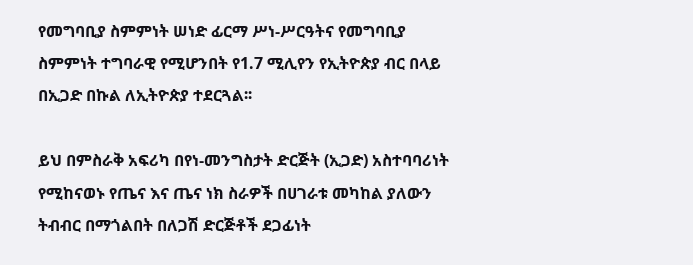የመግባቢያ ስምምነት ሠነድ ፊርማ ሥነ-ሥርዓትና የመግባቢያ ስምምነት ተግባራዊ የሚሆንበት የ1.7 ሚሊየን የኢትዮጵያ ብር በላይ በኢጋድ በኩል ለኢትዮጵያ ተደርጓል፡፡

ይህ በምስራቅ አፍሪካ በየነ-መንግስታት ድርጅት (ኢጋድ) አስተባባሪነት የሚከናወኑ የጤና እና ጤና ነክ ስራዎች በሀገራቱ መካከል ያለውን ትብብር በማጎልበት በለጋሽ ድርጅቶች ደጋፊነት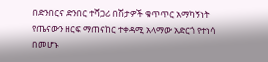በድንበርና ድንበር ተሻጋሪ በሽታዎች ቁጥጥር አማካኝነት የጤናውን ዘርፍ ማጠናከር ተቀዳሚ አላማው አድርጎ የተነሳ በመሆኑ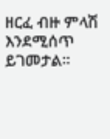ዘርፈ ብዙ ምላሽ እንደሚሰጥ ይገመታል።